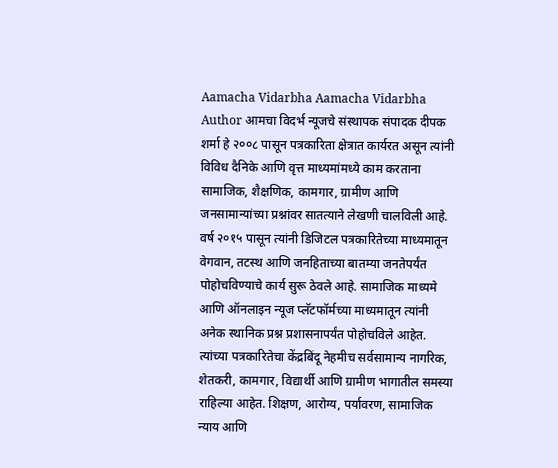Aamacha Vidarbha Aamacha Vidarbha Author आमचा विदर्भ न्यूजचे संस्थापक संपादक दीपक शर्मा हे २००८ पासून पत्रकारिता क्षेत्रात कार्यरत असून त्यांनी विविध दैनिके आणि वृत्त माध्यमांमध्ये काम करताना सामाजिक, शैक्षणिक, कामगार, ग्रामीण आणि जनसामान्यांच्या प्रश्नांवर सातत्याने लेखणी चालविली आहे. वर्ष २०१५ पासून त्यांनी डिजिटल पत्रकारितेच्या माध्यमातून वेगवान, तटस्थ आणि जनहिताच्या बातम्या जनतेपर्यंत पोहोचविण्याचे कार्य सुरू ठेवले आहे. सामाजिक माध्यमे आणि ऑनलाइन न्यूज प्लॅटफॉर्मच्या माध्यमातून त्यांनी अनेक स्थानिक प्रश्न प्रशासनापर्यंत पोहोचविले आहेत. त्यांच्या पत्रकारितेचा केंद्रबिंदू नेहमीच सर्वसामान्य नागरिक, शेतकरी, कामगार, विद्यार्थी आणि ग्रामीण भागातील समस्या राहिल्या आहेत. शिक्षण, आरोग्य, पर्यावरण, सामाजिक न्याय आणि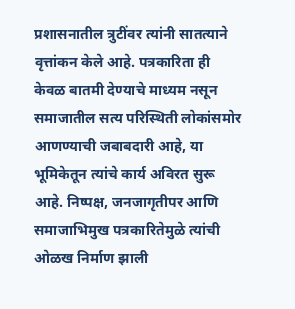प्रशासनातील त्रुटींवर त्यांनी सातत्याने वृत्तांकन केले आहे. पत्रकारिता ही केवळ बातमी देण्याचे माध्यम नसून समाजातील सत्य परिस्थिती लोकांसमोर आणण्याची जबाबदारी आहे, या भूमिकेतून त्यांचे कार्य अविरत सुरू आहे. निष्पक्ष, जनजागृतीपर आणि समाजाभिमुख पत्रकारितेमुळे त्यांची ओळख निर्माण झाली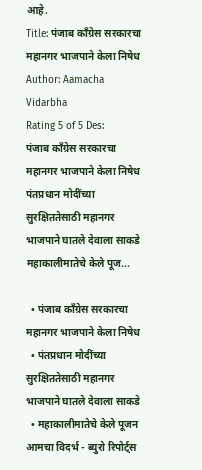आहे.
Title: पंजाब काँग्रेस सरकारचा महानगर भाजपाने केला निषेध
Author: Aamacha Vidarbha
Rating 5 of 5 Des:
पंजाब काँग्रेस सरकारचा महानगर भाजपाने केला निषेध पंतप्रधान मोदींच्या सुरक्षिततेसाठी महानगर भाजपाने घातले देवाला साकडे महाकालीमातेचे केले पूज...

  • पंजाब काँग्रेस सरकारचा महानगर भाजपाने केला निषेध
  • पंतप्रधान मोदींच्या सुरक्षिततेसाठी महानगर भाजपाने घातले देवाला साकडे
  • महाकालीमातेचे केले पूजन
आमचा विदर्भ - ब्युरो रिपोर्ट्स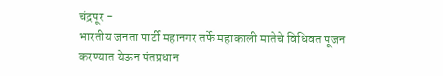चंद्रपूर -
भारतीय जनता पार्टी महानगर तर्फे महाकाली मातेचे विधिवत पूजन करण्यात येऊन पंतप्रधान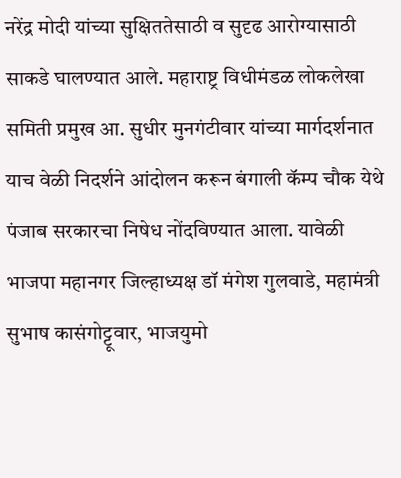नरेंद्र मोदी यांच्या सुक्षिततेसाठी व सुदृढ आरोग्यासाठी साकडे घालण्यात आले. महाराष्ट्र विधीमंडळ लोकलेखा समिती प्रमुख आ. सुधीर मुनगंटीवार यांच्या मार्गदर्शनात याच वेळी निदर्शने आंदोलन करून बंगाली कॅम्प चौक येथे पंजाब सरकारचा निषेध नोंदविण्यात आला. यावेळी भाजपा महानगर जिल्हाध्यक्ष डॉ मंगेश गुलवाडे, महामंत्री सुभाष कासंगोट्टूवार, भाजयुमो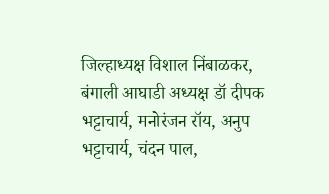जिल्हाध्यक्ष विशाल निंबाळकर, बंगाली आघाडी अध्यक्ष डॉ दीपक भट्टाचार्य, मनोरंजन रॉय, अनुप भट्टाचार्य, चंदन पाल,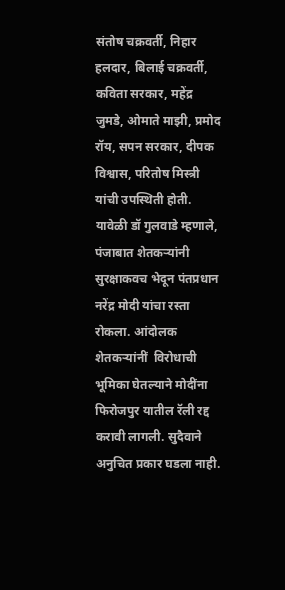संतोष चक्रवर्ती, निहार हलदार, बिलाई चक्रवर्ती, कविता सरकार, महेंद्र जुमडे, ओमाते माझी, प्रमोद रॉय, सपन सरकार, दीपक विश्वास, परितोष मिस्त्री यांची उपस्थिती होती.
यावेळी डॉ गुलवाडे म्हणाले, पंजाबात शेतकऱ्यांनी सुरक्षाकवच भेदून पंतप्रधान नरेंद्र मोदी यांचा रस्ता रोकला. आंदोलक शेतकऱ्यांनीं  विरोधाची भूमिका घेतल्याने मोदींना फिरोजपुर यातील रॅली रद्द करावी लागली. सुदैवाने अनुचित प्रकार घडला नाही.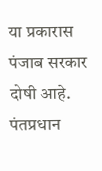या प्रकारास पंजाब सरकार दोषी आहे. पंतप्रधान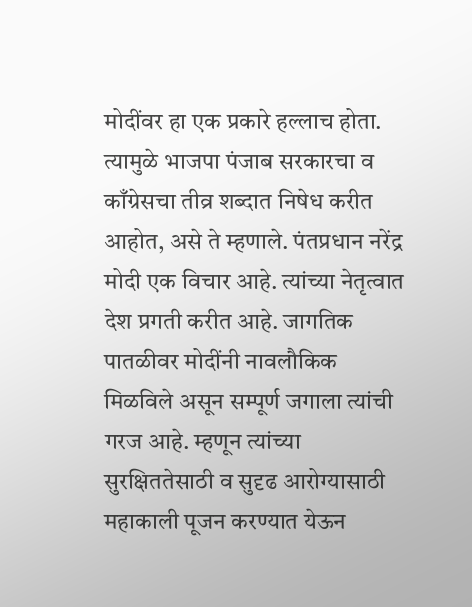मोदींवर हा एक प्रकारे हल्लाच होता. त्यामुळे भाजपा पंजाब सरकारचा व काँग्रेसचा तीव्र शब्दात निषेध करीत आहोत, असे ते म्हणाले. पंतप्रधान नरेंद्र मोदी एक विचार आहे. त्यांच्या नेतृत्वात देश प्रगती करीत आहे. जागतिक पातळीवर मोदींनी नावलौकिक मिळविले असून सम्पूर्ण जगाला त्यांची गरज आहे. म्हणून त्यांच्या सुरक्षिततेसाठी व सुदृढ आरोग्यासाठी महाकाली पूजन करण्यात येऊन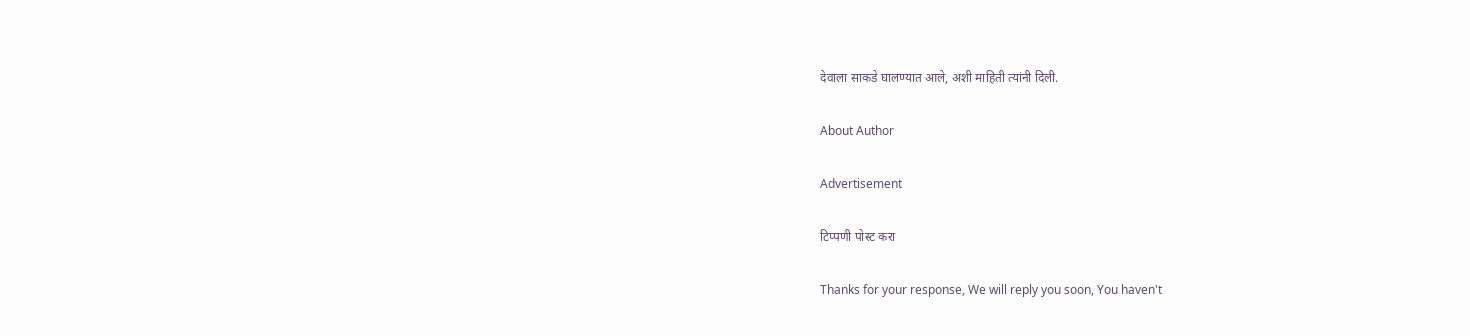देवाला साकडे घालण्यात आले, अशी माहिती त्यांनी दिली.

About Author

Advertisement

टिप्पणी पोस्ट करा

Thanks for your response, We will reply you soon, You haven't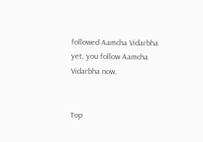followed Aamcha Vidarbha yet, you follow Aamcha Vidarbha now.


Top